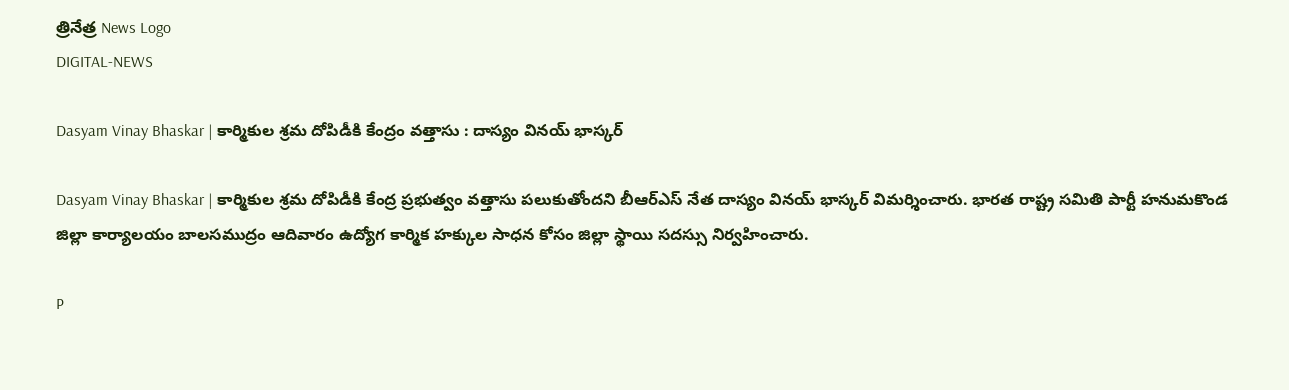త్రినేత్ర News Logo
DIGITAL-NEWS

Dasyam Vinay Bhaskar | కార్మికుల శ్ర‌మ దోపిడీకి కేంద్రం వ‌త్తాసు : దాస్యం విన‌య్ భాస్క‌ర్‌

Dasyam Vinay Bhaskar | కార్మికుల శ్ర‌మ దోపిడీకి కేంద్ర ప్ర‌భుత్వం వ‌త్తాసు ప‌లుకుతోంద‌ని బీఆర్ఎస్ నేత దాస్యం విన‌య్ భాస్క‌ర్ విమ‌ర్శించారు. భార‌త రాష్ట్ర స‌మితి పార్టీ హ‌నుమ‌కొండ జిల్లా కార్యాల‌యం బాల‌స‌ముద్రం ఆదివారం ఉద్యోగ కార్మిక హ‌క్కుల సాధ‌న కోసం జిల్లా స్థాయి స‌ద‌స్సు నిర్వ‌హించారు.

P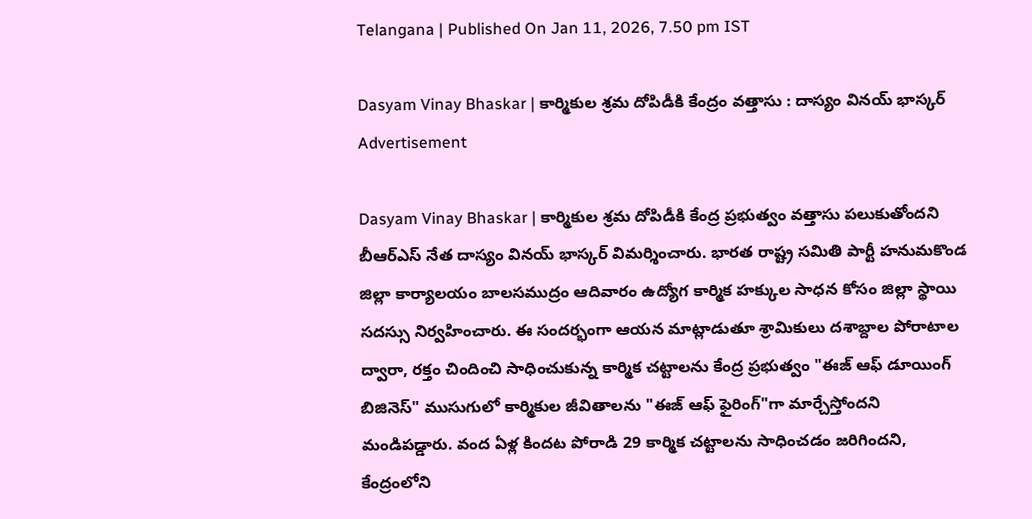Telangana | Published On Jan 11, 2026, 7.50 pm IST

Dasyam Vinay Bhaskar | కార్మికుల శ్ర‌మ దోపిడీకి కేంద్రం వ‌త్తాసు : దాస్యం విన‌య్ భాస్క‌ర్‌
Advertisement

Dasyam Vinay Bhaskar | కార్మికుల శ్ర‌మ దోపిడీకి కేంద్ర ప్ర‌భుత్వం వ‌త్తాసు ప‌లుకుతోంద‌ని బీఆర్ఎస్ నేత దాస్యం విన‌య్ భాస్క‌ర్ విమ‌ర్శించారు. భార‌త రాష్ట్ర స‌మితి పార్టీ హ‌నుమ‌కొండ జిల్లా కార్యాల‌యం బాల‌స‌ముద్రం ఆదివారం ఉద్యోగ కార్మిక హ‌క్కుల సాధ‌న కోసం జిల్లా స్థాయి స‌ద‌స్సు నిర్వ‌హించారు. ఈ సంద‌ర్భంగా ఆయ‌న మాట్లాడుతూ శ్రామికులు దశాబ్దాల పోరాటాల ద్వారా, రక్తం చిందించి సాధించుకున్న కార్మిక చట్టాలను కేంద్ర ప్రభుత్వం "ఈజ్ ఆఫ్ డూయింగ్ బిజినెస్" ముసుగులో కార్మికుల జీవితాలను "ఈజ్ ఆఫ్ ఫైరింగ్"గా మార్చేస్తోంద‌ని మండిప‌డ్డారు. వంద ఏళ్ల కింద‌ట పోరాడి 29 కార్మిక చ‌ట్టాల‌ను సాధించ‌డం జ‌రిగింద‌ని, కేంద్రంలోని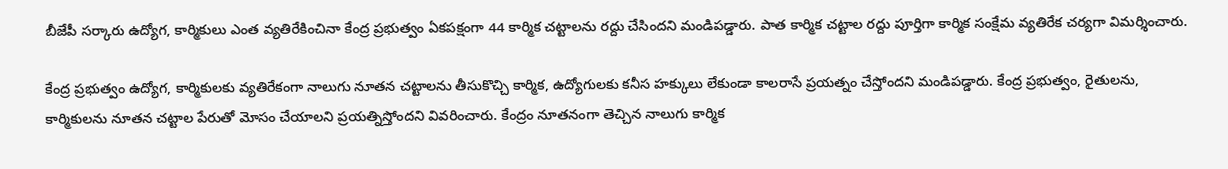బీజేపీ స‌ర్కారు ఉద్యోగ‌, కార్మికులు ఎంత వ్య‌తిరేకించినా కేంద్ర ప్ర‌భుత్వం ఏక‌ప‌క్షంగా 44 కార్మిక చ‌ట్టాల‌ను ర‌ద్దు చేసింద‌ని మండిప‌డ్డారు. పాత కార్మిక చ‌ట్టాల ర‌ద్దు పూర్తిగా కార్మిక సంక్షేమ‌ వ్య‌తిరేక చ‌ర్యగా విమ‌ర్శించారు.

కేంద్ర ప్ర‌భుత్వం ఉద్యోగ‌, కార్మికుల‌కు వ్య‌తిరేకంగా నాలుగు నూత‌న చ‌ట్టాల‌ను తీసుకొచ్చి కార్మిక‌, ఉద్యోగుల‌కు క‌నీస హ‌క్కులు లేకుండా కాల‌రాసే ప్ర‌య‌త్నం చేస్తోంద‌ని మండిప‌డ్డారు. కేంద్ర ప్ర‌భుత్వం, రైతుల‌ను, కార్మికుల‌ను నూత‌న చ‌ట్టాల పేరుతో మోసం చేయాల‌ని ప్ర‌య‌త్నిస్తోంద‌ని వివ‌రించారు. కేంద్రం నూత‌నంగా తెచ్చిన నాలుగు కార్మిక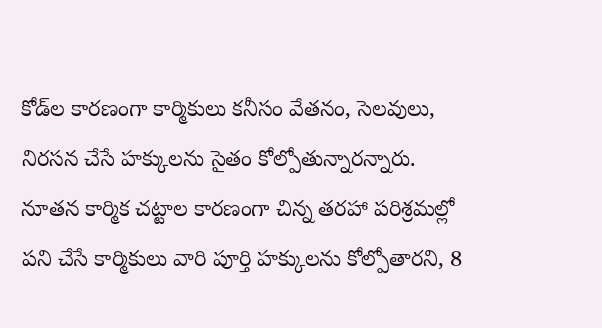కోడ్‌ల కార‌ణంగా కార్మికులు క‌నీసం వేత‌నం, సెల‌వులు, నిర‌స‌న చేసే హ‌క్కుల‌ను సైతం కోల్పోతున్నార‌న్నారు. నూత‌న కార్మిక చ‌ట్టాల కార‌ణంగా చిన్న త‌ర‌హా ప‌రిశ్ర‌మ‌ల్లో ప‌ని చేసే కార్మికులు వారి పూర్తి హ‌క్కుల‌ను కోల్పోతార‌ని, 8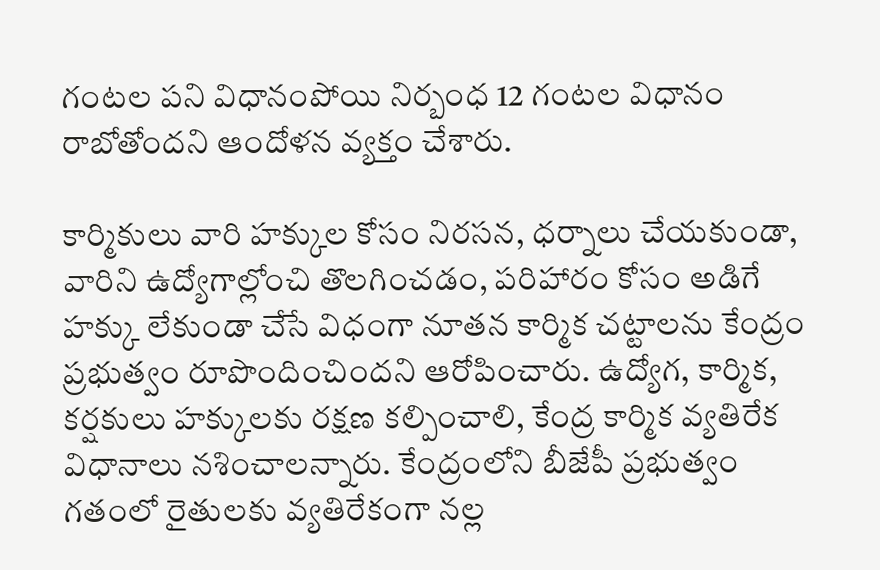గంట‌ల ప‌ని విధానంపోయి నిర్బంధ 12 గంట‌ల విధానం రాబోతోంద‌ని ఆందోళ‌న వ్య‌క్తం చేశారు.

కార్మికులు వారి హ‌క్కుల కోసం నిర‌స‌న‌, ధ‌ర్నాలు చేయ‌కుండా, వారిని ఉద్యోగాల్లోంచి తొల‌గించ‌డం, ప‌రిహారం కోసం అడిగే హ‌క్కు లేకుండా చేసే విధంగా నూత‌న కార్మిక చ‌ట్టాల‌ను కేంద్రం ప్ర‌భుత్వం రూపొందించింద‌ని ఆరోపించారు. ఉద్యోగ‌, కార్మిక‌, క‌ర్ష‌కులు హ‌క్కుల‌కు ర‌క్ష‌ణ క‌ల్పించాలి, కేంద్ర కార్మిక వ్య‌తిరేక విధానాలు న‌శించాల‌న్నారు. కేంద్రంలోని బీజేపీ ప్ర‌భుత్వం గ‌తంలో రైతుల‌కు వ్య‌తిరేకంగా న‌ల్ల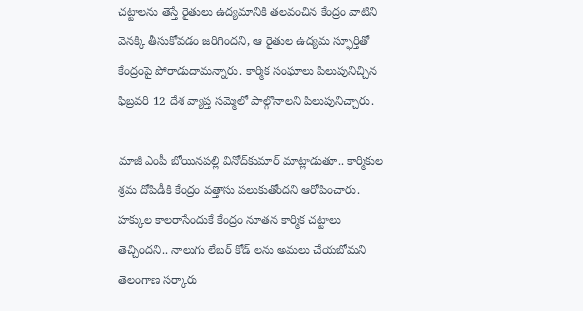చ‌ట్టాల‌ను తెస్తే రైతులు ఉద్య‌మానికి త‌ల‌వంచిన కేంద్రం వాటిని వెన‌క్కి తీసుకోవ‌డం జ‌రిగింద‌ని, ఆ రైతుల ఉద్య‌మ స్ఫూర్తితో కేంద్రంపై పోరాడుదామ‌న్నారు. కార్మిక సంఘాలు పిలుపునిచ్చిన ఫిబ్ర‌వ‌రి 12 దేశ వ్యాప్త స‌మ్మెలో పాల్గొనాల‌ని పిలుపునిచ్చారు.

మాజీ ఎంపీ బోయిన‌ప‌ల్లి వినోద్‌కుమార్ మాట్లాడుతూ.. కార్మికుల శ్ర‌మ దోపిడీకి కేంద్రం వ‌త్తాసు ప‌లుకుతోంద‌ని ఆరోపించారు. హ‌క్కుల కాల‌రాసేందుకే కేంద్రం నూత‌న కార్మిక చ‌ట్టాలు తెచ్చింద‌ని.. నాలుగు లేబర్ కోడ్ లను అమలు చేయ‌బోమ‌ని తెలంగాణ స‌ర్కారు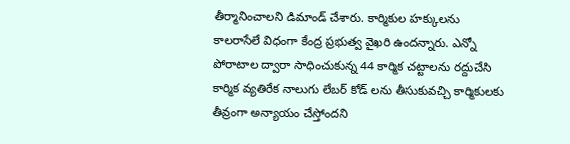తీర్మానించాల‌ని డిమాండ్ చేశారు. కార్మికుల హక్కులను కాలరాసేలే విధంగా కేంద్ర ప్రభుత్వ వైఖరి ఉంద‌న్నారు. ఎన్నో పోరాటాల ద్వారా సాధించుకున్న 44 కార్మిక చట్టాలను రద్దుచేసి కార్మిక వ్యతిరేక నాలుగు లేబర్ కోడ్ లను తీసుకువచ్చి కార్మికులకు తీవ్రంగా అన్యాయం చేస్తోంద‌ని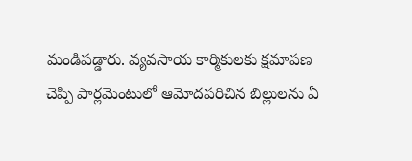మండిప‌డ్డారు. వ్యవసాయ కార్మికులకు క్షమాపణ చెప్పి పార్లమెంటులో ఆమోదపరిచిన బిల్లులను ఏ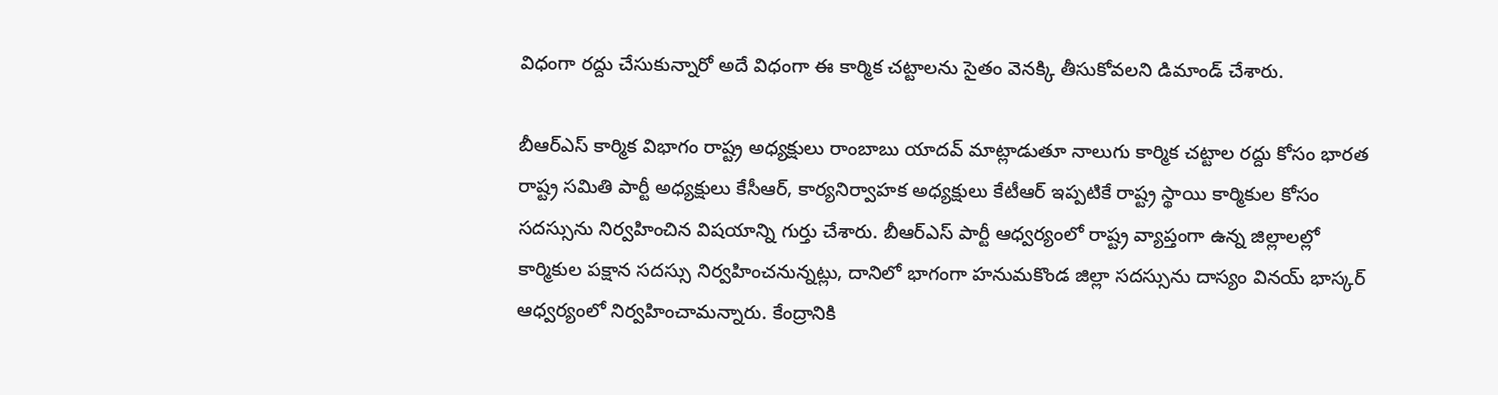విధంగా రద్దు చేసుకున్నారో అదే విధంగా ఈ కార్మిక చట్టాలను సైతం వెనక్కి తీసుకోవ‌ల‌ని డిమాండ్ చేశారు.

బీఆర్ఎస్ కార్మిక విభాగం రాష్ట్ర అధ్య‌క్షులు రాంబాబు యాద‌వ్ మాట్లాడుతూ నాలుగు కార్మిక చ‌ట్టాల ర‌ద్దు కోసం భార‌త రాష్ట్ర స‌మితి పార్టీ అధ్య‌క్షులు కేసీఆర్‌, కార్య‌నిర్వాహ‌క అధ్య‌క్షులు కేటీఆర్ ఇప్ప‌టికే రాష్ట్ర స్థాయి కార్మికుల కోసం స‌ద‌స్సును నిర్వ‌హించిన విష‌యాన్ని గుర్తు చేశారు. బీఆర్ఎస్ పార్టీ ఆధ్వ‌ర్యంలో రాష్ట్ర వ్యాప్తంగా ఉన్న జిల్లాల‌ల్లో కార్మికుల ప‌క్షాన స‌ద‌స్సు నిర్వ‌హించ‌నున్న‌ట్లు, దానిలో భాగంగా హ‌నుమ‌కొండ జిల్లా స‌ద‌స్సును దాస్యం విన‌య్ భాస్క‌ర్ ఆధ్వ‌ర్యంలో నిర్వ‌హించామ‌న్నారు. కేంద్రానికి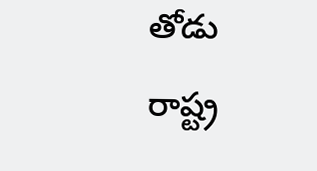తోడు రాష్ట్ర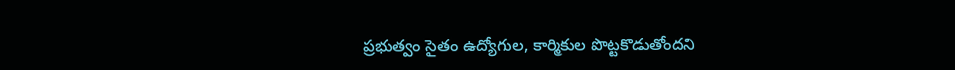ప్ర‌భుత్వం సైతం ఉద్యోగుల‌, కార్మికుల‌ పొట్ట‌కొడుతోంద‌ని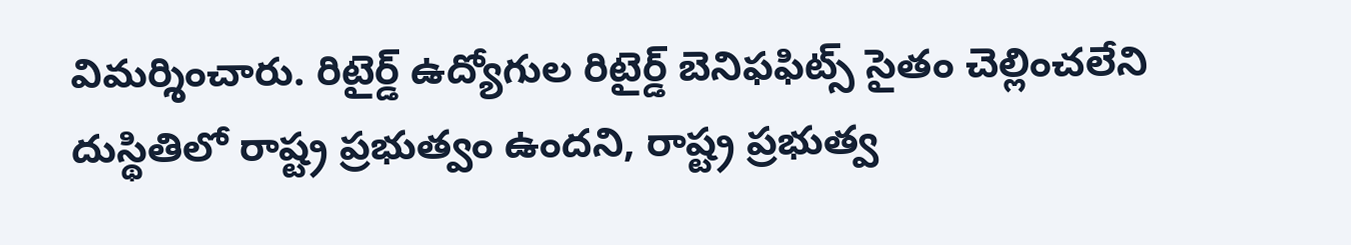విమ‌ర్శించారు. రిటైర్డ్ ఉద్యోగుల రిటైర్డ్ బెనిఫ‌ఫిట్స్ సైతం చెల్లించ‌లేని దుస్థితిలో రాష్ట్ర ప్ర‌భుత్వం ఉంద‌ని, రాష్ట్ర ప్ర‌భుత్వ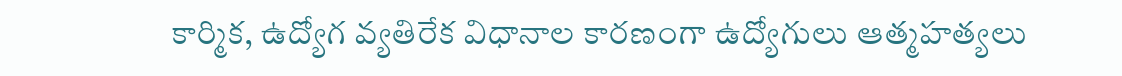కార్మిక‌, ఉద్యోగ వ్య‌తిరేక విధానాల కార‌ణంగా ఉద్యోగులు ఆత్మ‌హ‌త్య‌లు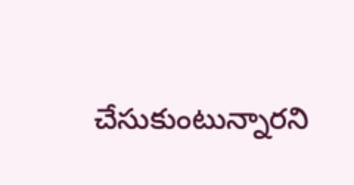చేసుకుంటున్నారని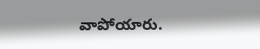వాపోయారు.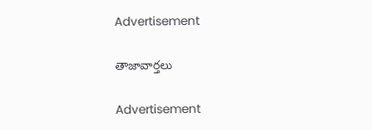Advertisement

తాజావార్తలు

Advertisement